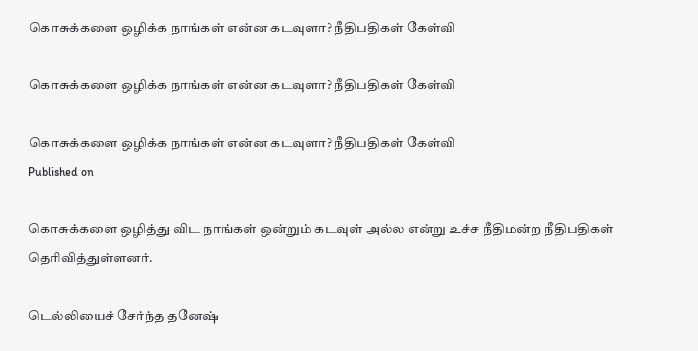கொசுக்களை ஒழிக்க நாங்கள் என்ன கடவுளா? நீதிபதிகள் கேள்வி

கொசுக்களை ஒழிக்க நாங்கள் என்ன கடவுளா? நீதிபதிகள் கேள்வி

கொசுக்களை ஒழிக்க நாங்கள் என்ன கடவுளா? நீதிபதிகள் கேள்வி
Published on

கொசுக்களை ஒழித்து விட நாங்கள் ஒன்றும் கடவுள் அல்ல என்று உச்ச நீதிமன்ற நீதிபதிகள் தெரிவித்துள்ளனர்.

டெல்லியைச் சேர்ந்த தனேஷ்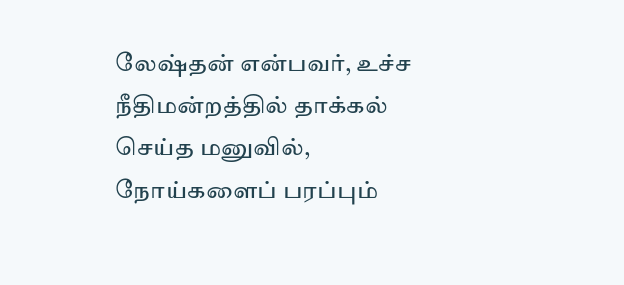லேஷ்தன் என்பவர், உச்ச நீதிமன்றத்தில் தாக்கல் செய்த மனுவில், நோய்களைப் பரப்பும்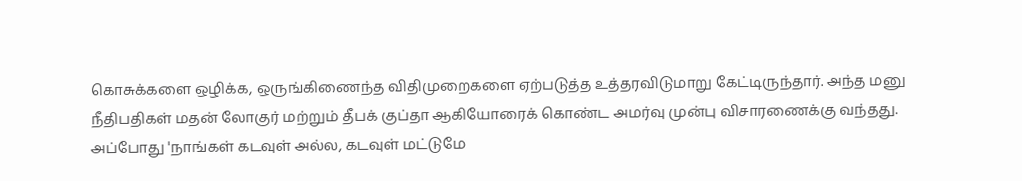கொசுக்களை ஒழிக்க, ஒருங்கிணைந்த விதிமுறைகளை ஏற்படுத்த உத்தரவிடுமாறு கேட்டிருந்தார். அந்த மனு நீதிபதிகள் மதன் லோகுர் மற்றும் தீபக் குப்தா ஆகியோரைக் கொண்ட அமர்வு முன்பு விசாரணைக்கு வந்தது. அப்போது 'நாங்கள் கடவுள் அல்ல, கடவுள் மட்டுமே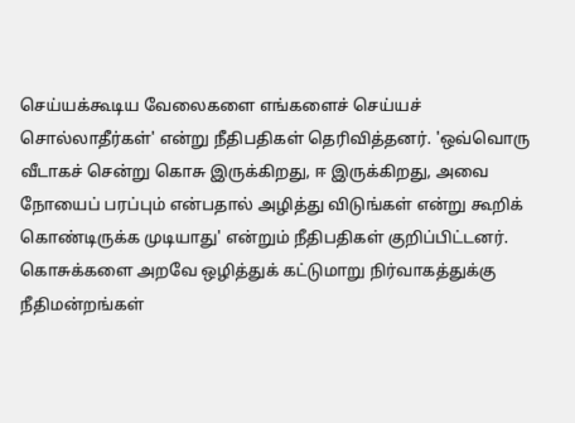செய்யக்கூடிய வேலைகளை எங்களைச் செய்யச் சொல்லாதீர்கள்' என்று நீதிபதிகள் தெரிவித்தனர். 'ஒவ்வொரு வீடாகச் சென்று கொசு இருக்கிறது, ஈ இருக்கிறது, அவை நோயைப் பரப்பும் என்பதால் அழித்து விடுங்கள் என்று கூறிக் கொண்டிருக்க முடியாது' என்றும் நீதிபதிகள் குறிப்பிட்டனர். கொசுக்களை அறவே ஒழித்துக் கட்டுமாறு நிர்வாகத்துக்கு நீதிமன்றங்கள்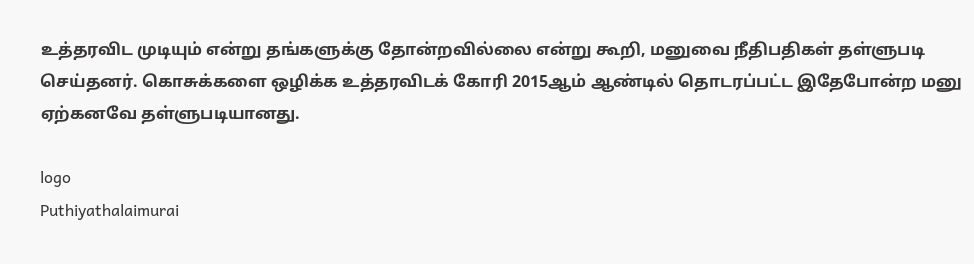உத்தரவிட முடியும் என்று தங்களுக்கு தோன்றவில்லை என்று கூறி, மனுவை நீதிபதிகள் தள்ளுபடி செய்தனர். கொசுக்களை ஒழிக்க உத்தரவிடக் கோரி 2015ஆம் ஆண்டில் தொடரப்பட்ட இதேபோன்ற மனு ஏற்கனவே தள்ளுபடியானது.

logo
Puthiyathalaimurai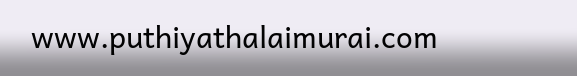www.puthiyathalaimurai.com